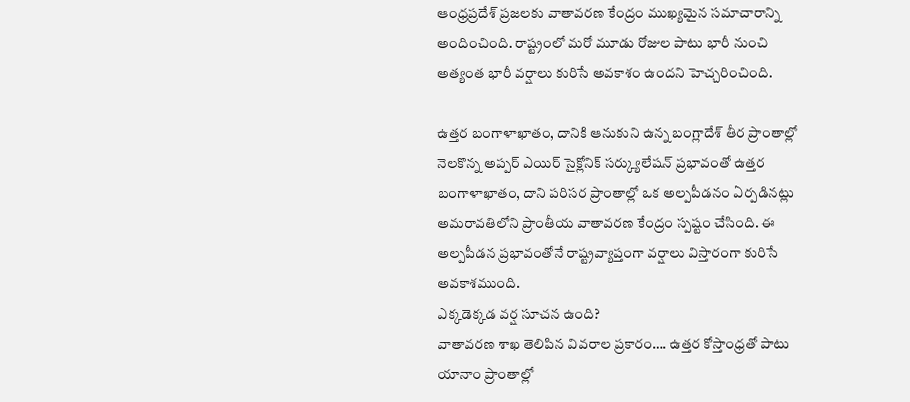ఆంధ్రప్రదేశ్ ప్రజలకు వాతావరణ కేంద్రం ముఖ్యమైన సమాచారాన్ని అందించింది. రాష్ట్రంలో మరో మూడు రోజుల పాటు భారీ నుంచి అత్యంత భారీ వర్షాలు కురిసే అవకాశం ఉందని హెచ్చరించింది.

ఉత్తర బంగాళాఖాతం, దానికి ఆనుకుని ఉన్న బంగ్లాదేశ్ తీర ప్రాంతాల్లో నెలకొన్న అప్పర్ ఎయిర్ సైక్లోనిక్ సర్క్యులేషన్ ప్రభావంతో ఉత్తర బంగాళాఖాతం, దాని పరిసర ప్రాంతాల్లో ఒక అల్పపీడనం ఏర్పడినట్లు అమరావతిలోని ప్రాంతీయ వాతావరణ కేంద్రం స్పష్టం చేసింది. ఈ అల్పపీడన ప్రభావంతోనే రాష్ట్రవ్యాప్తంగా వర్షాలు విస్తారంగా కురిసే అవకాశముంది.
ఎక్కడెక్కడ వర్ష సూచన ఉంది?
వాతావరణ శాఖ తెలిపిన వివరాల ప్రకారం…. ఉత్తర కోస్తాంధ్రతో పాటు యానాం ప్రాంతాల్లో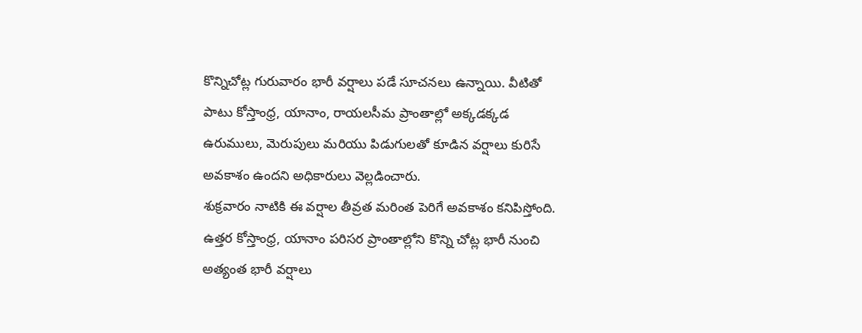కొన్నిచోట్ల గురువారం భారీ వర్షాలు పడే సూచనలు ఉన్నాయి. వీటితో పాటు కోస్తాంధ్ర, యానాం, రాయలసీమ ప్రాంతాల్లో అక్కడక్కడ ఉరుములు, మెరుపులు మరియు పిడుగులతో కూడిన వర్షాలు కురిసే అవకాశం ఉందని అధికారులు వెల్లడించారు.
శుక్రవారం నాటికి ఈ వర్షాల తీవ్రత మరింత పెరిగే అవకాశం కనిపిస్తోంది. ఉత్తర కోస్తాంధ్ర, యానాం పరిసర ప్రాంతాల్లోని కొన్ని చోట్ల భారీ నుంచి అత్యంత భారీ వర్షాలు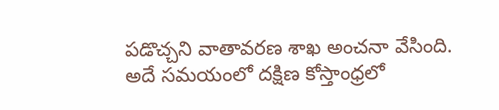పడొచ్చని వాతావరణ శాఖ అంచనా వేసింది. అదే సమయంలో దక్షిణ కోస్తాంధ్రలో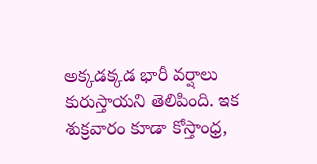అక్కడక్కడ భారీ వర్షాలు కురుస్తాయని తెలిపింది. ఇక శుక్రవారం కూడా కోస్తాంధ్ర,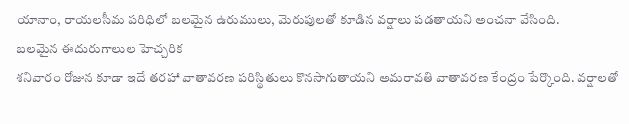యానాం, రాయలసీమ పరిధిలో బలమైన ఉరుములు, మెరుపులతో కూడిన వర్షాలు పడతాయని అంచనా వేసింది.
బలమైన ఈదురుగాలుల హెచ్చరిక
శనివారం రోజున కూడా ఇదే తరహా వాతావరణ పరిస్థితులు కొనసాగుతాయని అమరావతి వాతావరణ కేంద్రం పేర్కొంది. వర్షాలతో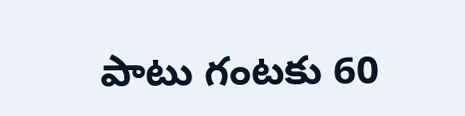పాటు గంటకు 60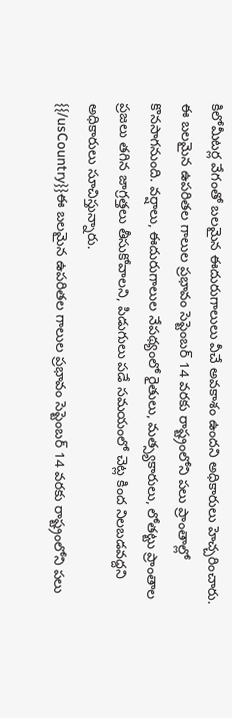కిలోమీటర్ల వేగంతో బలమైన ఈదురుగాలులు వీచే అవకాశం ఉందని అధికారులు హెచ్చరించారు.
ఈ బలమైన ఉపరితల గాలుల ప్రభావం సెప్టెంబర్ 14 వరకు రాష్ట్రంలోని పలు ప్రాంతాల్లో కొనసాగనుంది. వర్షాలు, ఈదురుగాలుల నేపథ్యంలో రైతులు, మత్స్యకారులు, లోతట్టు ప్రాంతాల ప్రజలు తగిన జాగ్రత్తలు తీసుకోవాలని, పిడుగులు పడే సమయంలో చెట్ల కింద నిలబడవద్దని అధికారులు సూచిస్తున్నారు.
{{/usCountry}}ఈ బలమైన ఉపరితల గాలుల ప్రభావం సెప్టెంబర్ 14 వరకు రాష్ట్రంలోని పలు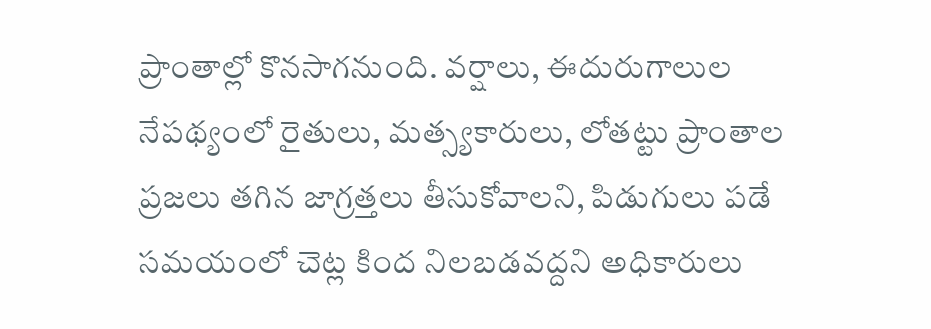ప్రాంతాల్లో కొనసాగనుంది. వర్షాలు, ఈదురుగాలుల నేపథ్యంలో రైతులు, మత్స్యకారులు, లోతట్టు ప్రాంతాల ప్రజలు తగిన జాగ్రత్తలు తీసుకోవాలని, పిడుగులు పడే సమయంలో చెట్ల కింద నిలబడవద్దని అధికారులు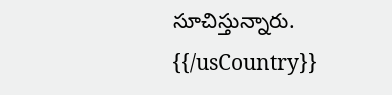సూచిస్తున్నారు.
{{/usCountry}}